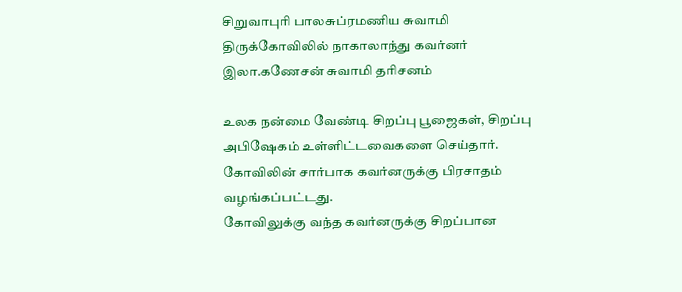சிறுவாபுரி பாலசுப்ரமணிய சுவாமி திருக்கோவிலில் நாகாலாந்து கவர்னர் இலா.கணேசன் சுவாமி தரிசனம்

உலக நன்மை வேண்டி சிறப்பு பூஜைகள், சிறப்பு அபிஷேகம் உள்ளிட்டவைகளை செய்தார். கோவிலின் சார்பாக கவர்னருக்கு பிரசாதம் வழங்கப்பட்டது.
கோவிலுக்கு வந்த கவர்னருக்கு சிறப்பான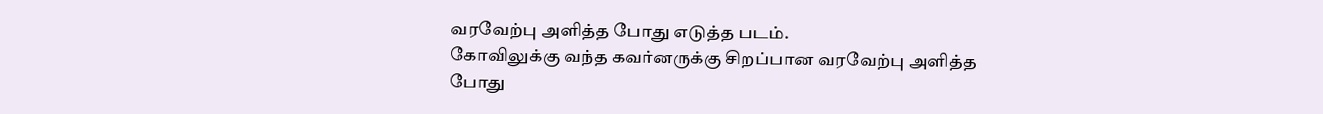வரவேற்பு அளித்த போது எடுத்த படம்.
கோவிலுக்கு வந்த கவர்னருக்கு சிறப்பான வரவேற்பு அளித்த போது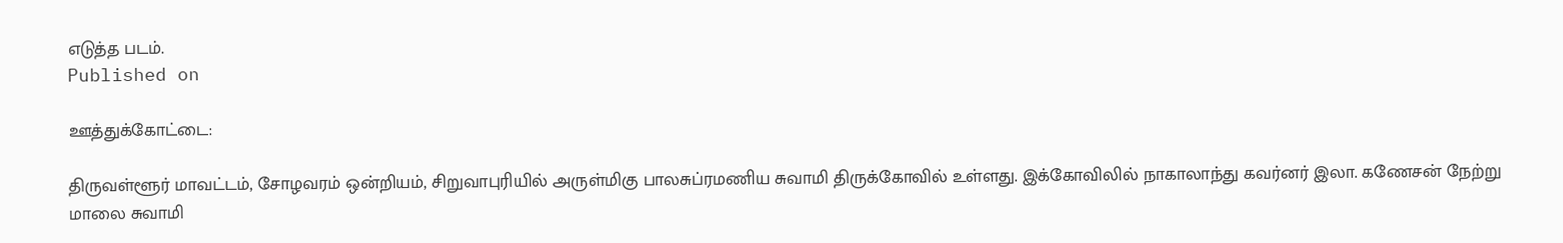எடுத்த படம்.
Published on

ஊத்துக்கோட்டை:

திருவள்ளூர் மாவட்டம், சோழவரம் ஒன்றியம், சிறுவாபுரியில் அருள்மிகு பாலசுப்ரமணிய சுவாமி திருக்கோவில் உள்ளது. இக்கோவிலில் நாகாலாந்து கவர்னர் இலா. கணேசன் நேற்று மாலை சுவாமி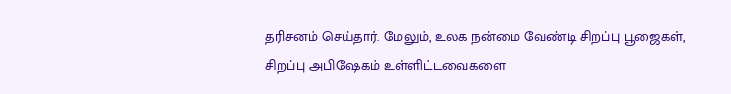தரிசனம் செய்தார். மேலும், உலக நன்மை வேண்டி சிறப்பு பூஜைகள், சிறப்பு அபிஷேகம் உள்ளிட்டவைகளை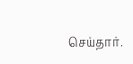செய்தார்.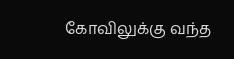கோவிலுக்கு வந்த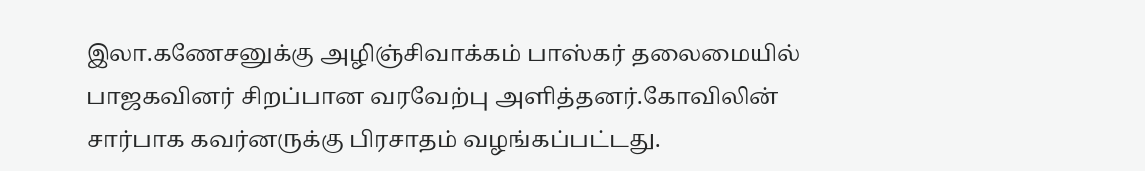இலா.கணேசனுக்கு அழிஞ்சிவாக்கம் பாஸ்கர் தலைமையில் பாஜகவினர் சிறப்பான வரவேற்பு அளித்தனர்.கோவிலின் சார்பாக கவர்னருக்கு பிரசாதம் வழங்கப்பட்டது.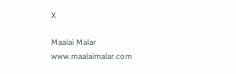X

Maalai Malar
www.maalaimalar.com